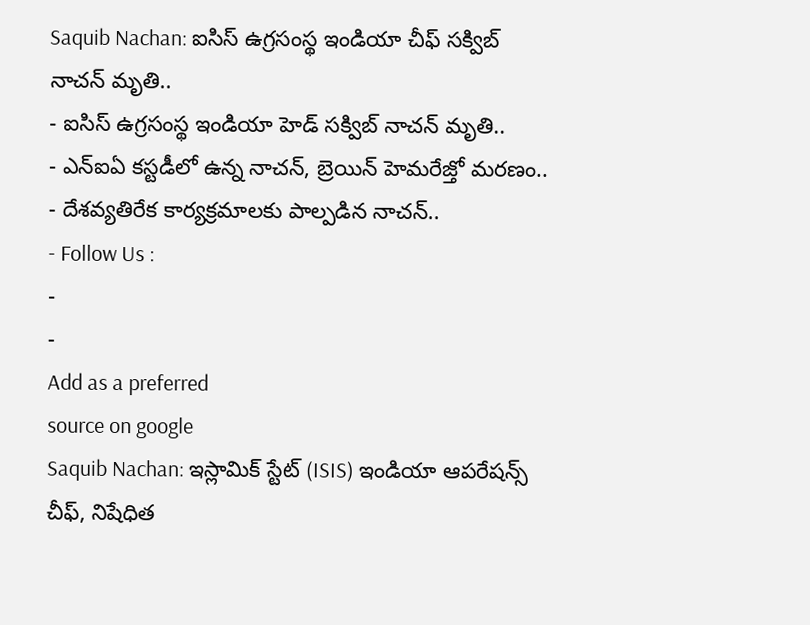Saquib Nachan: ఐసిస్ ఉగ్రసంస్థ ఇండియా చీఫ్ సక్విబ్ నాచన్ మృతి..
- ఐసిస్ ఉగ్రసంస్థ ఇండియా హెడ్ సక్విబ్ నాచన్ మృతి..
- ఎన్ఐఏ కస్టడీలో ఉన్న నాచన్, బ్రెయిన్ హెమరేజ్తో మరణం..
- దేశవ్యతిరేక కార్యక్రమాలకు పాల్పడిన నాచన్..
- Follow Us :
-
-
Add as a preferred
source on google
Saquib Nachan: ఇస్లామిక్ స్టేట్ (ISIS) ఇండియా ఆపరేషన్స్ చీఫ్, నిషేధిత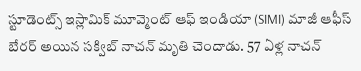స్టూడెంట్స్ ఇస్లామిక్ మూవ్మెంట్ ఆఫ్ ఇండియా (SIMI) మాజీ ఆఫీస్ బేరర్ అయిన సక్విబ్ నాచన్ మృతి చెందాడు. 57 ఏళ్ల నాచన్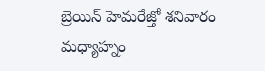బ్రెయిన్ హెమరేజ్తో శనివారం మధ్యాహ్నం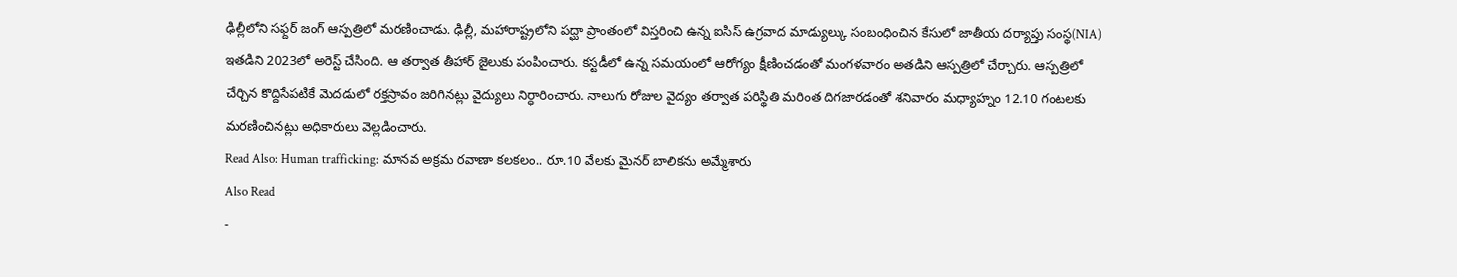ఢిల్లీలోని సఫ్దర్ జంగ్ ఆస్పత్రిలో మరణించాడు. ఢిల్లీ, మహారాష్ట్రలోని పద్ఘా ప్రాంతంలో విస్తరించి ఉన్న ఐసిస్ ఉగ్రవాద మాడ్యుల్కు సంబంధించిన కేసులో జాతీయ దర్యాప్తు సంస్థ(NIA) ఇతడిని 2023లో అరెస్ట్ చేసింది. ఆ తర్వాత తీహార్ జైలుకు పంపించారు. కస్టడీలో ఉన్న సమయంలో ఆరోగ్యం క్షీణించడంతో మంగళవారం అతడిని ఆస్పత్రిలో చేర్చారు. ఆస్పత్రిలో చేర్చిన కొద్దిసేపటికే మెదడులో రక్తస్రావం జరిగినట్లు వైద్యులు నిర్ధారించారు. నాలుగు రోజుల వైద్యం తర్వాత పరిస్థితి మరింత దిగజారడంతో శనివారం మధ్యాహ్నం 12.10 గంటలకు మరణించినట్లు అధికారులు వెల్లడించారు.
Read Also: Human trafficking: మానవ అక్రమ రవాణా కలకలం.. రూ.10 వేలకు మైనర్ బాలికను అమ్మేశారు
Also Read
-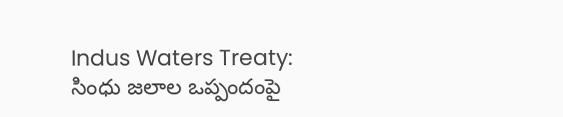Indus Waters Treaty: సింధు జలాల ఒప్పందంపై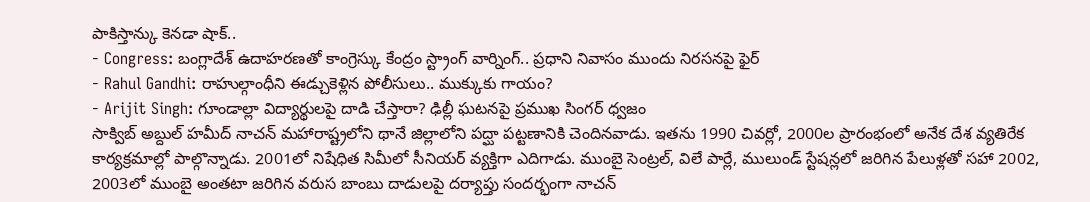పాకిస్తాన్కు కెనడా షాక్..
- Congress: బంగ్లాదేశ్ ఉదాహరణతో కాంగ్రెస్కు కేంద్రం స్ట్రాంగ్ వార్నింగ్.. ప్రధాని నివాసం ముందు నిరసనపై ఫైర్
- Rahul Gandhi: రాహుల్గాంధీని ఈడ్చుకెళ్లిన పోలీసులు.. ముక్కుకు గాయం?
- Arijit Singh: గూండాల్లా విద్యార్థులపై దాడి చేస్తారా? ఢిల్లీ ఘటనపై ప్రముఖ సింగర్ ధ్వజం
సాక్విబ్ అబ్దుల్ హమీద్ నాచన్ మహారాష్ట్రలోని థానే జిల్లాలోని పద్ఘా పట్టణానికి చెందినవాడు. ఇతను 1990 చివర్లో, 2000ల ప్రారంభంలో అనేక దేశ వ్యతిరేక కార్యక్రమాల్లో పాల్గొన్నాడు. 2001లో నిషేధిత సిమీలో సీనియర్ వ్యక్తిగా ఎదిగాడు. ముంబై సెంట్రల్, విలే పార్లే, ములుండ్ స్టేషన్లలో జరిగిన పేలుళ్లతో సహా 2002, 2003లో ముంబై అంతటా జరిగిన వరుస బాంబు దాడులపై దర్యాప్తు సందర్భంగా నాచన్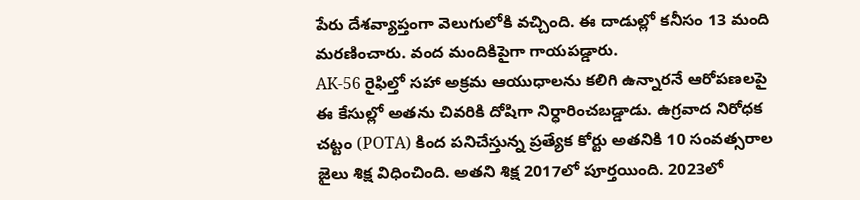పేరు దేశవ్యాప్తంగా వెలుగులోకి వచ్చింది. ఈ దాడుల్లో కనీసం 13 మంది మరణించారు. వంద మందికిపైగా గాయపడ్డారు.
AK-56 రైఫిల్తో సహా అక్రమ ఆయుధాలను కలిగి ఉన్నారనే ఆరోపణలపై ఈ కేసుల్లో అతను చివరికి దోషిగా నిర్ధారించబడ్డాడు. ఉగ్రవాద నిరోధక చట్టం (POTA) కింద పనిచేస్తున్న ప్రత్యేక కోర్టు అతనికి 10 సంవత్సరాల జైలు శిక్ష విధించింది. అతని శిక్ష 2017లో పూర్తయింది. 2023లో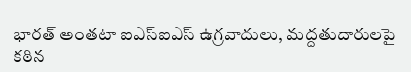భారత్ అంతటా ఐఎస్ఐఎస్ ఉగ్రవాదులు, మద్దతుదారులపై కఠిన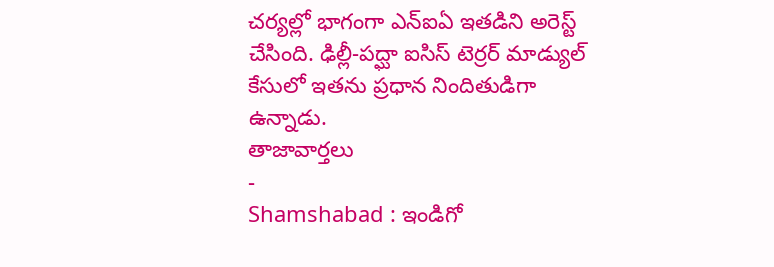చర్యల్లో భాగంగా ఎన్ఐఏ ఇతడిని అరెస్ట్ చేసింది. ఢిల్లీ-పద్ఘా ఐసిస్ టెర్రర్ మాడ్యుల్ కేసులో ఇతను ప్రధాన నిందితుడిగా ఉన్నాడు.
తాజావార్తలు
-
Shamshabad : ఇండిగో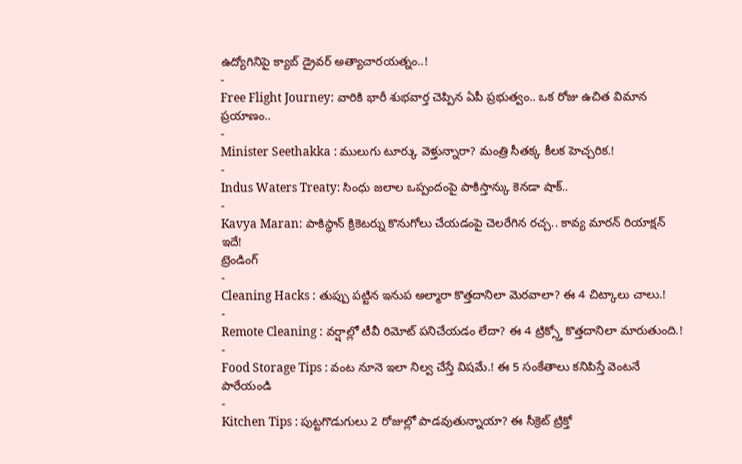ఉద్యోగినిపై క్యాబ్ డ్రైవర్ అత్యాచారయత్నం..!
-
Free Flight Journey: వారికి భారీ శుభవార్త చెప్పిన ఏపీ ప్రభుత్వం.. ఒక రోజు ఉచిత విమాన ప్రయాణం..
-
Minister Seethakka : ములుగు టూర్కు వెళ్తున్నారా? మంత్రి సీతక్క కీలక హెచ్చరిక.!
-
Indus Waters Treaty: సింధు జలాల ఒప్పందంపై పాకిస్తాన్కు కెనడా షాక్..
-
Kavya Maran: పాకిస్థాన్ క్రికెటర్ను కొనుగోలు చేయడంపై చెలరేగిన రచ్చ.. కావ్య మారన్ రియాక్షన్ ఇదే!
ట్రెండింగ్
-
Cleaning Hacks : తుప్పు పట్టిన ఇనుప అల్మారా కొత్తదానిలా మెరవాలా? ఈ 4 చిట్కాలు చాలు.!
-
Remote Cleaning : వర్షాల్లో టీవీ రిమోట్ పనిచేయడం లేదా? ఈ 4 ట్రిక్స్తో కొత్తదానిలా మారుతుంది.!
-
Food Storage Tips : వంట నూనె ఇలా నిల్వ చేస్తే విషమే.! ఈ 5 సంకేతాలు కనిపిస్తే వెంటనే పారేయండి
-
Kitchen Tips : పుట్టగొడుగులు 2 రోజుల్లో పాడవుతున్నాయా? ఈ సీక్రెట్ ట్రిక్తో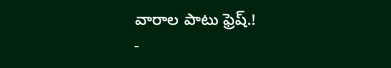వారాల పాటు ఫ్రెష్.!
-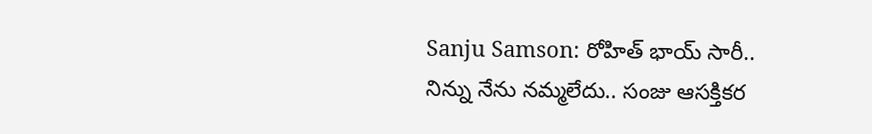Sanju Samson: రోహిత్ భాయ్ సారీ.. నిన్ను నేను నమ్మలేదు.. సంజు ఆసక్తికర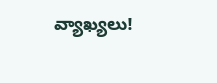వ్యాఖ్యలు!